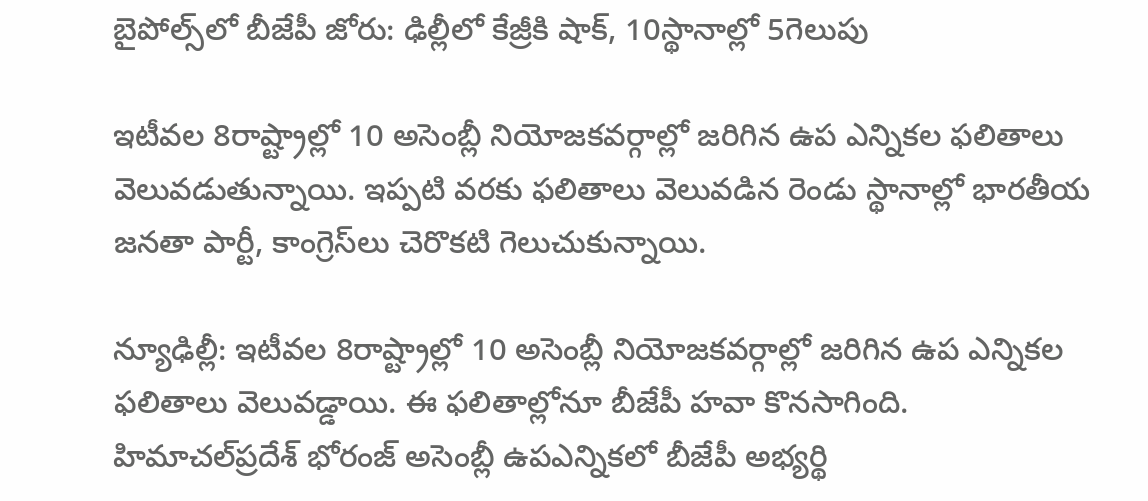బైపోల్స్‌లో బీజేపీ జోరు: ఢిల్లీలో కేజ్రీకి షాక్, 10స్థానాల్లో 5గెలుపు

ఇటీవల 8రాష్ట్రాల్లో 10 అసెంబ్లీ నియోజకవర్గాల్లో జరిగిన ఉప ఎన్నికల ఫలితాలు వెలువడుతున్నాయి. ఇప్పటి వరకు ఫలితాలు వెలువడిన రెండు స్థానాల్లో భారతీయ జనతా పార్టీ, కాంగ్రెస్‌లు చెరొకటి గెలుచుకున్నాయి.

న్యూఢిల్లీ: ఇటీవల 8రాష్ట్రాల్లో 10 అసెంబ్లీ నియోజకవర్గాల్లో జరిగిన ఉప ఎన్నికల ఫలితాలు వెలువడ్డాయి. ఈ ఫలితాల్లోనూ బీజేపీ హవా కొనసాగింది. హిమాచల్‌ప్రదేశ్‌ భోరంజ్‌ అసెంబ్లీ ఉపఎన్నికలో బీజేపీ అభ్యర్థి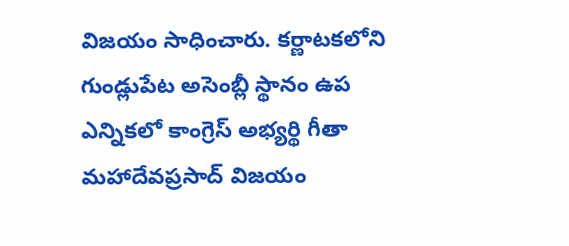విజయం సాధించారు. కర్ణాటకలోని గుండ్లుపేట అసెంబ్లీ స్థానం ఉప ఎన్నికలో కాంగ్రెస్‌ అభ్యర్థి గీతా మహాదేవప్రసాద్‌ విజయం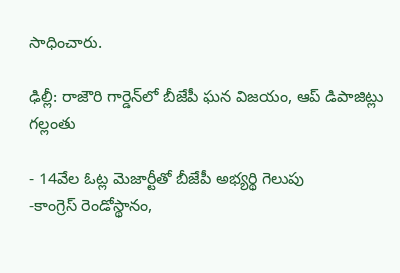సాధించారు.

ఢిల్లీ: రాజౌరి గార్డెన్‌లో బీజేపీ ఘన విజయం, ఆప్ డిపాజిట్లు గల్లంతు

- 14వేల ఓట్ల మెజార్టీతో బీజేపీ అభ్యర్థి గెలుపు
-కాంగ్రెస్ రెండోస్థానం,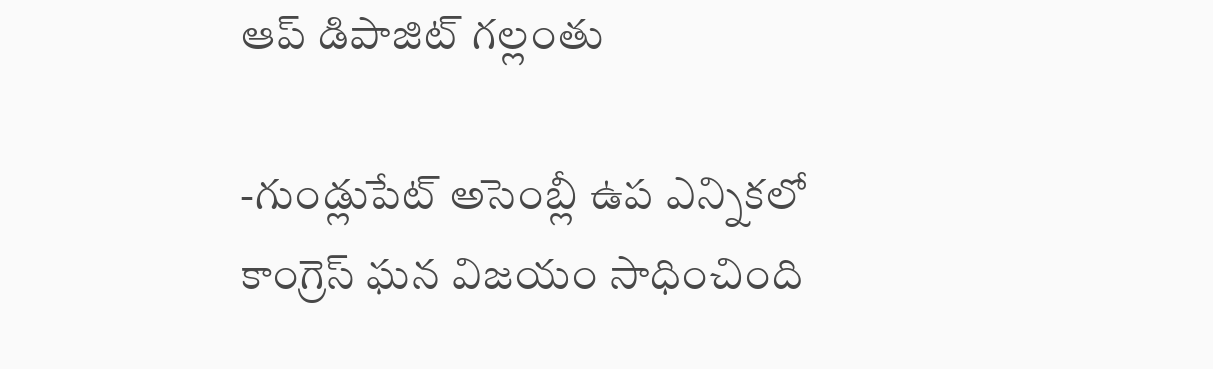ఆప్ డిపాజిట్ గల్లంతు

-గుండ్లుపేట్ అసెంబ్లీ ఉప ఎన్నికలో కాంగ్రెస్ ఘన విజయం సాధించింది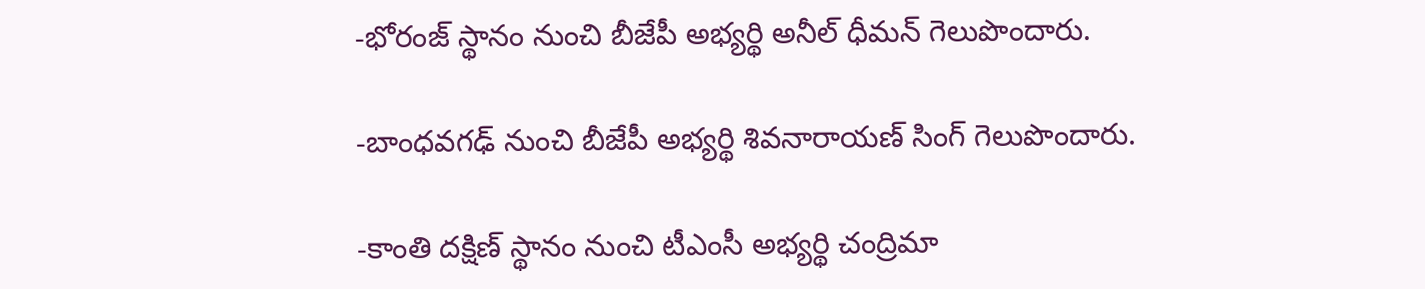-భోరంజ్ స్థానం నుంచి బీజేపీ అభ్యర్థి అనీల్ ధీమన్ గెలుపొందారు.

-బాంధవగఢ్ నుంచి బీజేపీ అభ్యర్థి శివనారాయణ్ సింగ్ గెలుపొందారు.

-కాంతి దక్షిణ్ స్థానం నుంచి టీఎంసీ అభ్యర్థి చంద్రిమా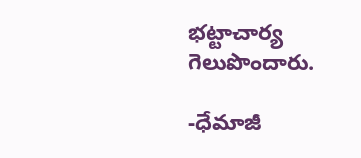భట్టాచార్య గెలుపొందారు.

-ధేమాజీ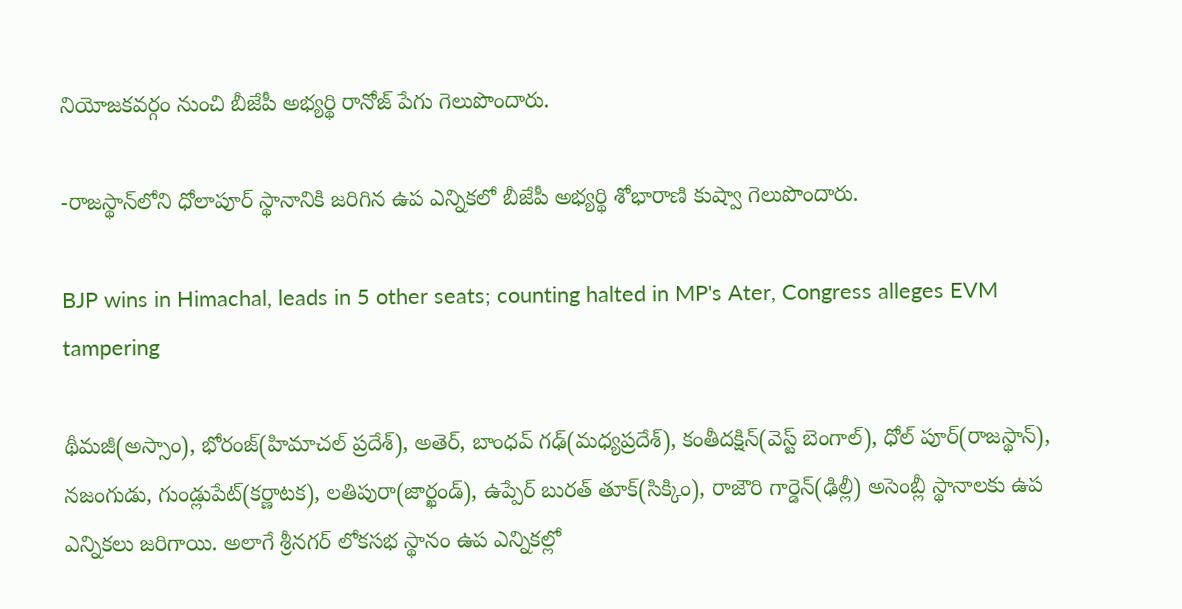నియోజకవర్గం నుంచి బీజేపీ అభ్యర్థి రానోజ్ పేగు గెలుపొందారు.

-రాజస్థాన్‌లోని ధోలాపూర్ స్థానానికి జరిగిన ఉప ఎన్నికలో బీజేపీ అభ్యర్థి శోభారాణి కుష్వా గెలుపొందారు.

BJP wins in Himachal, leads in 5 other seats; counting halted in MP's Ater, Congress alleges EVM tampering

థీమజీ(అస్సాం), భోరంజ్(హిమాచల్ ప్రదేశ్), అతెర్, బాంధవ్ గఢ్(మధ్యప్రదేశ్), కంతీదక్షిన్(వెస్ట్ బెంగాల్), ధోల్ పూర్(రాజస్థాన్), నజంగుడు, గుండ్లుపేట్(కర్ణాటక), లతిపురా(జార్ఖండ్), ఉప్పేర్ బురత్ తూక్(సిక్కిం), రాజౌరి గార్డెన్(ఢిల్లీ) అసెంబ్లీ స్థానాలకు ఉప ఎన్నికలు జరిగాయి. అలాగే శ్రీనగర్ లోకసభ స్థానం ఉప ఎన్నికల్లో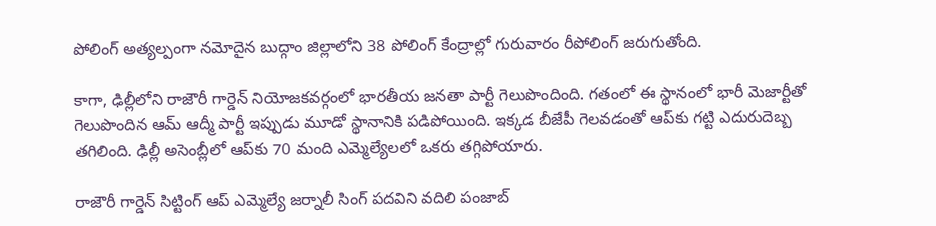పోలింగ్ అత్యల్పంగా నమోదైన బుద్గాం జిల్లాలోని 38 పోలింగ్ కేంద్రాల్లో గురువారం రీపోలింగ్ జరుగుతోంది.

కాగా, ఢిల్లీలోని రాజౌరీ గార్డెన్‌ నియోజకవర్గంలో భారతీయ జనతా పార్టీ గెలుపొందింది. గతంలో ఈ స్థానంలో భారీ మెజార్టీతో గెలుపొందిన ఆమ్‌ ఆద్మీ పార్టీ ఇప్పుడు మూడో స్థానానికి పడిపోయింది. ఇక్కడ బీజేపీ గెలవడంతో ఆప్‌కు గట్టి ఎదురుదెబ్బ తగిలింది. ఢిల్లీ అసెంబ్లీలో ఆప్‌కు 70 మంది ఎమ్మెల్యేలలో ఒకరు తగ్గిపోయారు.

రాజౌరీ గార్డెన్‌ సిట్టింగ్‌ ఆప్‌ ఎమ్మెల్యే జర్నాలీ సింగ్‌ పదవిని వదిలి పంజాబ్‌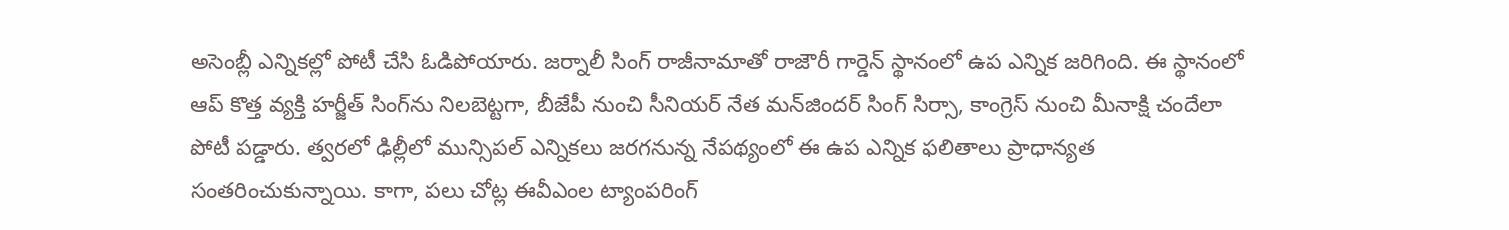అసెంబ్లీ ఎన్నికల్లో పోటీ చేసి ఓడిపోయారు. జర్నాలీ సింగ్‌ రాజీనామాతో రాజౌరీ గార్డెన్‌ స్థానంలో ఉప ఎన్నిక జరిగింది. ఈ స్థానంలో ఆప్‌ కొత్త వ్యక్తి హర్జీత్‌ సింగ్‌ను నిలబెట్టగా, బీజేపీ నుంచి సీనియర్‌ నేత మన్‌జిందర్‌ సింగ్‌ సిర్సా, కాంగ్రెస్‌ నుంచి మీనాక్షి చందేలా పోటీ పడ్డారు. త్వరలో ఢిల్లీలో మున్సిపల్‌ ఎన్నికలు జరగనున్న నేపథ్యంలో ఈ ఉప ఎన్నిక ఫలితాలు ప్రాధాన్యత సంతరించుకున్నాయి. కాగా, పలు చోట్ల ఈవీఎంల ట్యాంపరింగ్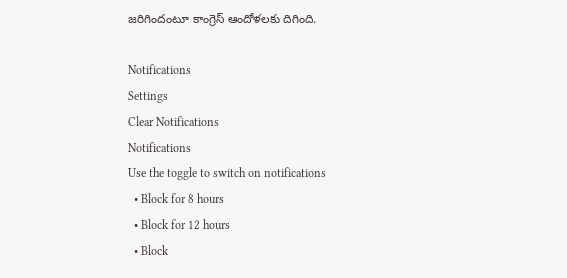జరిగిందంటూ కాంగ్రెస్ ఆందోళలకు దిగింది.

Notifications
Settings
Clear Notifications
Notifications
Use the toggle to switch on notifications
  • Block for 8 hours
  • Block for 12 hours
  • Block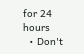for 24 hours
  • Don't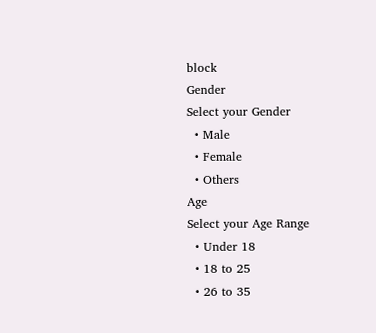block
Gender
Select your Gender
  • Male
  • Female
  • Others
Age
Select your Age Range
  • Under 18
  • 18 to 25
  • 26 to 35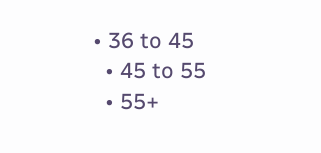• 36 to 45
  • 45 to 55
  • 55+